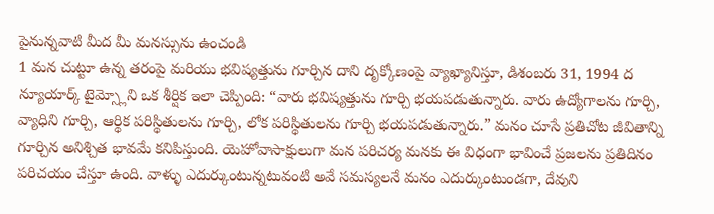పైనున్నవాటి మీద మీ మనస్సును ఉంచండి
1 మన చుట్టూ ఉన్న తరంపై మరియు భవిష్యత్తును గూర్చిన దాని దృక్కోణంపై వ్యాఖ్యానిస్తూ, డిశంబరు 31, 1994 ద న్యూయార్క్ టైమ్స్లోని ఒక శీర్షిక ఇలా చెప్పింది: “వారు భవిష్యత్తును గూర్చి భయపడుతున్నారు. వారు ఉద్యోగాలను గూర్చి, వ్యాధిని గూర్చి, ఆర్థిక పరిస్థితులను గూర్చి, లోక పరిస్థితులను గూర్చి భయపడుతున్నారు.” మనం చూసే ప్రతిచోట జీవితాన్ని గూర్చిన అనిశ్చిత భావమే కనిపిస్తుంది. యెహోవాసాక్షులుగా మన పరిచర్య మనకు ఈ విధంగా భావించే ప్రజలను ప్రతిదినం పరిచయం చేస్తూ ఉంది. వాళ్ళు ఎదుర్కుంటున్నటువంటి అవే సమస్యలనే మనం ఎదుర్కుంటుండగా, దేవుని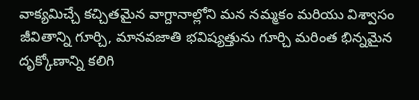వాక్యమిచ్చే కచ్చితమైన వాగ్దానాల్లోని మన నమ్మకం మరియు విశ్వాసం జీవితాన్ని గూర్చి, మానవజాతి భవిష్యత్తును గూర్చి మరింత భిన్నమైన దృక్కోణాన్ని కలిగి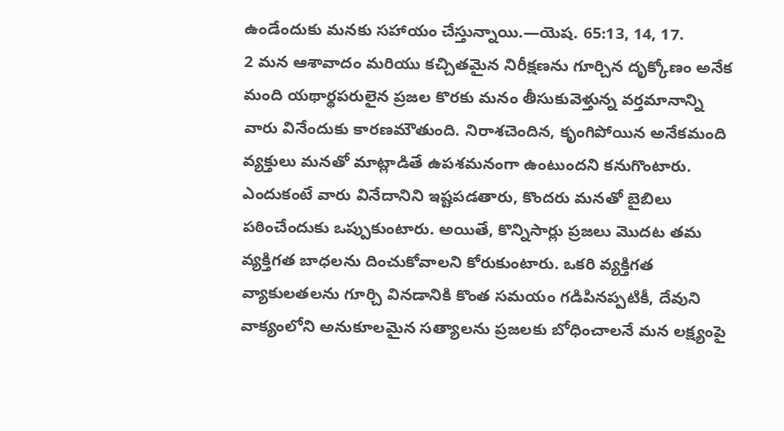ఉండేందుకు మనకు సహాయం చేస్తున్నాయి.—యెష. 65:13, 14, 17.
2 మన ఆశావాదం మరియు కచ్చితమైన నిరీక్షణను గూర్చిన దృక్కోణం అనేక మంది యథార్థపరులైన ప్రజల కొరకు మనం తీసుకువెళ్తున్న వర్తమానాన్ని వారు వినేందుకు కారణమౌతుంది. నిరాశచెందిన, కృంగిపోయిన అనేకమంది వ్యక్తులు మనతో మాట్లాడితే ఉపశమనంగా ఉంటుందని కనుగొంటారు. ఎందుకంటే వారు వినేదానిని ఇష్టపడతారు, కొందరు మనతో బైబిలు పఠించేందుకు ఒప్పుకుంటారు. అయితే, కొన్నిసార్లు ప్రజలు మొదట తమ వ్యక్తిగత బాధలను దించుకోవాలని కోరుకుంటారు. ఒకరి వ్యక్తిగత వ్యాకులతలను గూర్చి వినడానికి కొంత సమయం గడిపినప్పటికీ, దేవుని వాక్యంలోని అనుకూలమైన సత్యాలను ప్రజలకు బోధించాలనే మన లక్ష్యంపై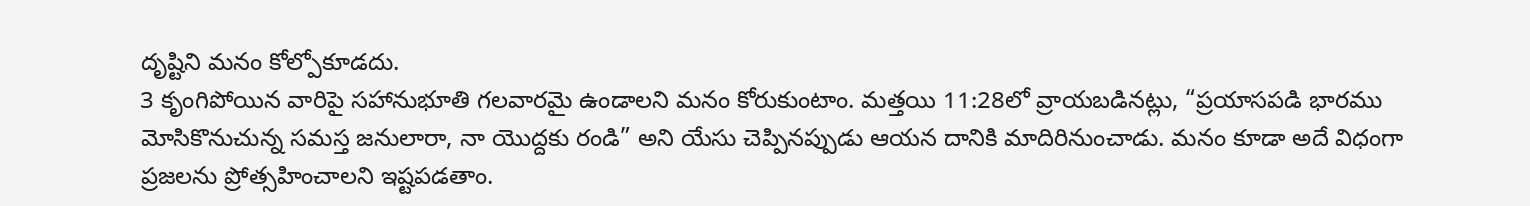దృష్టిని మనం కోల్పోకూడదు.
3 కృంగిపోయిన వారిపై సహానుభూతి గలవారమై ఉండాలని మనం కోరుకుంటాం. మత్తయి 11:28లో వ్రాయబడినట్లు, “ప్రయాసపడి భారము మోసికొనుచున్న సమస్త జనులారా, నా యొద్దకు రండి” అని యేసు చెప్పినప్పుడు ఆయన దానికి మాదిరినుంచాడు. మనం కూడా అదే విధంగా ప్రజలను ప్రోత్సహించాలని ఇష్టపడతాం.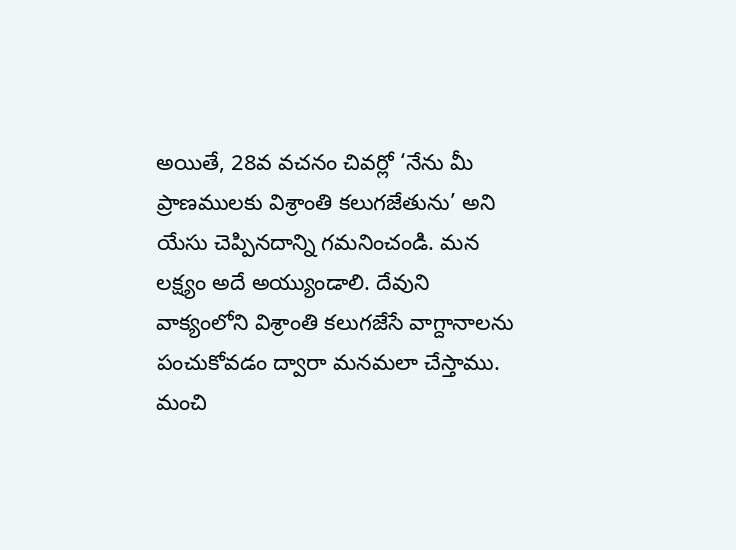అయితే, 28వ వచనం చివర్లో ‘నేను మీ ప్రాణములకు విశ్రాంతి కలుగజేతును’ అని యేసు చెప్పినదాన్ని గమనించండి. మన లక్ష్యం అదే అయ్యుండాలి. దేవుని వాక్యంలోని విశ్రాంతి కలుగజేసే వాగ్దానాలను పంచుకోవడం ద్వారా మనమలా చేస్తాము. మంచి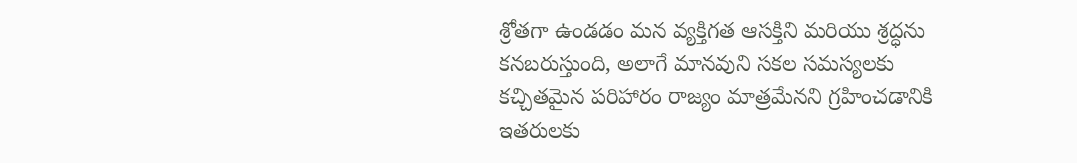శ్రోతగా ఉండడం మన వ్యక్తిగత ఆసక్తిని మరియు శ్రద్ధను కనబరుస్తుంది, అలాగే మానవుని సకల సమస్యలకు కచ్చితమైన పరిహారం రాజ్యం మాత్రమేనని గ్రహించడానికి ఇతరులకు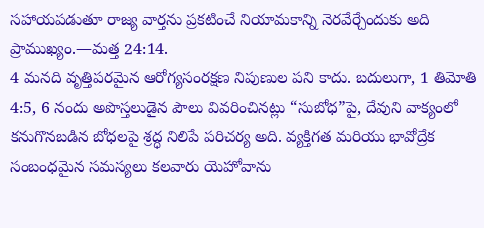సహాయపడుతూ రాజ్య వార్తను ప్రకటించే నియామకాన్ని నెరవేర్చేందుకు అది ప్రాముఖ్యం.—మత్త 24:14.
4 మనది వృత్తిపరమైన ఆరోగ్యసంరక్షణ నిపుణుల పని కాదు. బదులుగా, 1 తిమోతి 4:5, 6 నందు అపొస్తలుడైన పౌలు వివరించినట్లు “సుబోధ”పై, దేవుని వాక్యంలో కనుగొనబడిన బోధలపై శ్రద్ధ నిలిపే పరిచర్య అది. వ్యక్తిగత మరియు భావోద్రేక సంబంధమైన సమస్యలు కలవారు యెహోవాను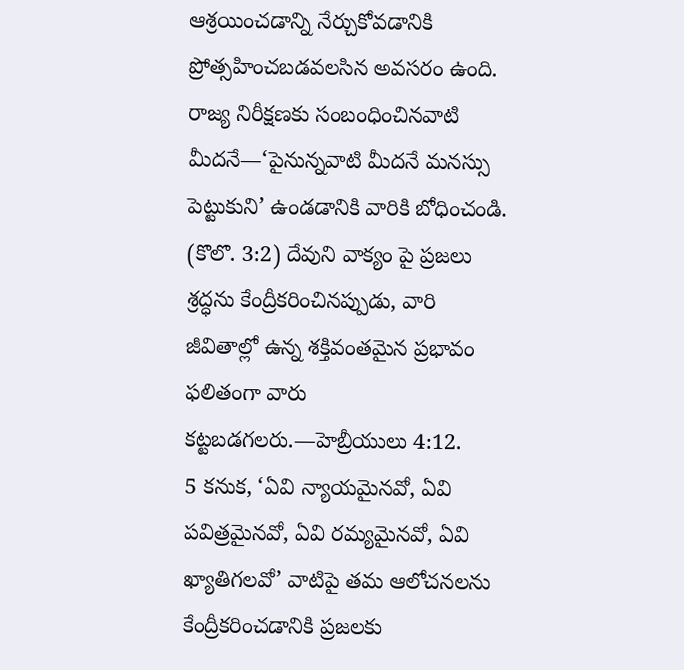ఆశ్రయించడాన్ని నేర్చుకోవడానికి ప్రోత్సహించబడవలసిన అవసరం ఉంది. రాజ్య నిరీక్షణకు సంబంధించినవాటి మీదనే—‘పైనున్నవాటి మీదనే మనస్సు పెట్టుకుని’ ఉండడానికి వారికి బోధించండి. (కొలొ. 3:2) దేవుని వాక్యం పై ప్రజలు శ్రద్ధను కేంద్రీకరించినప్పుడు, వారి జీవితాల్లో ఉన్న శక్తివంతమైన ప్రభావం ఫలితంగా వారు కట్టబడగలరు.—హెబ్రీయులు 4:12.
5 కనుక, ‘ఏవి న్యాయమైనవో, ఏవి పవిత్రమైనవో, ఏవి రమ్యమైనవో, ఏవి ఖ్యాతిగలవో’ వాటిపై తమ ఆలోచనలను కేంద్రీకరించడానికి ప్రజలకు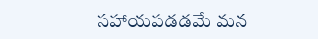సహాయపడడమే మన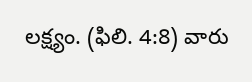లక్ష్యం. (ఫిలి. 4:8) వారు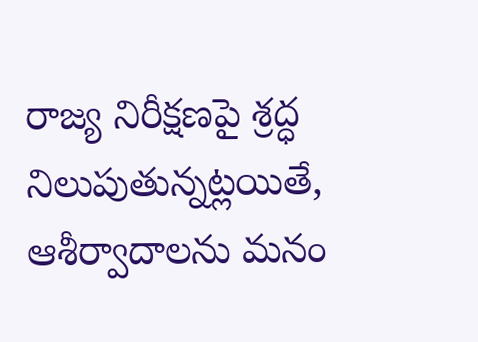రాజ్య నిరీక్షణపై శ్రద్ధ నిలుపుతున్నట్లయితే, ఆశీర్వాదాలను మనం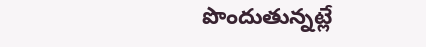పొందుతున్నట్లే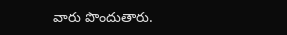వారు పొందుతారు.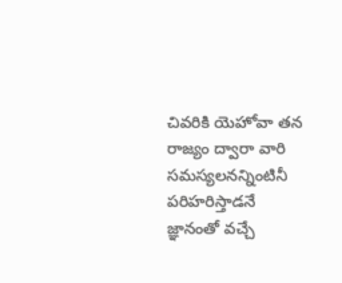చివరికి యెహోవా తన రాజ్యం ద్వారా వారి సమస్యలనన్నింటినీ పరిహరిస్తాడనే జ్ఞానంతో వచ్చే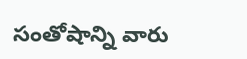సంతోషాన్ని వారు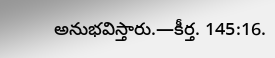అనుభవిస్తారు.—కీర్త. 145:16.